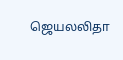ஜெயலலிதா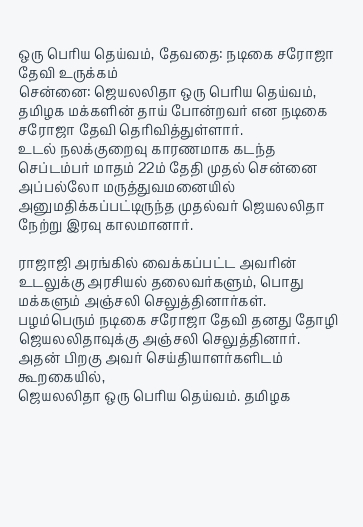ஒரு பெரிய தெய்வம், தேவதை: நடிகை சரோஜா தேவி உருக்கம்
சென்னை: ஜெயலலிதா ஒரு பெரிய தெய்வம், தமிழக மக்களின் தாய் போன்றவர் என நடிகை சரோஜா தேவி தெரிவித்துள்ளார்.
உடல் நலக்குறைவு காரணமாக கடந்த செப்டம்பர் மாதம் 22ம் தேதி முதல் சென்னை அப்பல்லோ மருத்துவமனையில் அனுமதிக்கப்பட்டிருந்த முதல்வர் ஜெயலலிதா நேற்று இரவு காலமானார்.

ராஜாஜி அரங்கில் வைக்கப்பட்ட அவரின் உடலுக்கு அரசியல் தலைவர்களும், பொது மக்களும் அஞ்சலி செலுத்தினார்கள். பழம்பெரும் நடிகை சரோஜா தேவி தனது தோழி ஜெயலலிதாவுக்கு அஞ்சலி செலுத்தினார்.
அதன் பிறகு அவர் செய்தியாளர்களிடம் கூறகையில்,
ஜெயலலிதா ஒரு பெரிய தெய்வம். தமிழக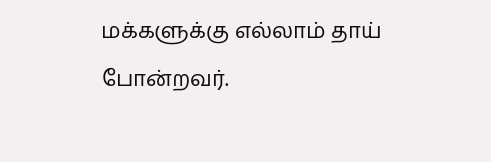மக்களுக்கு எல்லாம் தாய் போன்றவர்.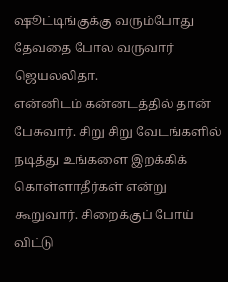ஷூட்டிங்குக்கு வரும்போது தேவதை போல வருவார் ஜெயலலிதா.
என்னிடம் கன்னடத்தில் தான் பேசுவார். சிறு சிறு வேடங்களில் நடித்து உங்களை இறக்கிக் கொள்ளாதீர்கள் என்று கூறுவார். சிறைக்குப் போய் விட்டு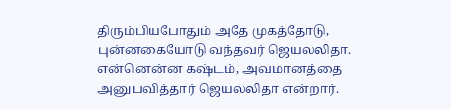திரும்பியபோதும் அதே முகத்தோடு, புன்னகையோடு வந்தவர் ஜெயலலிதா.
என்னென்ன கஷ்டம், அவமானத்தை அனுபவித்தார் ஜெயலலிதா என்றார்.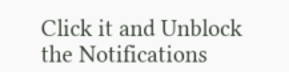Click it and Unblock the Notifications